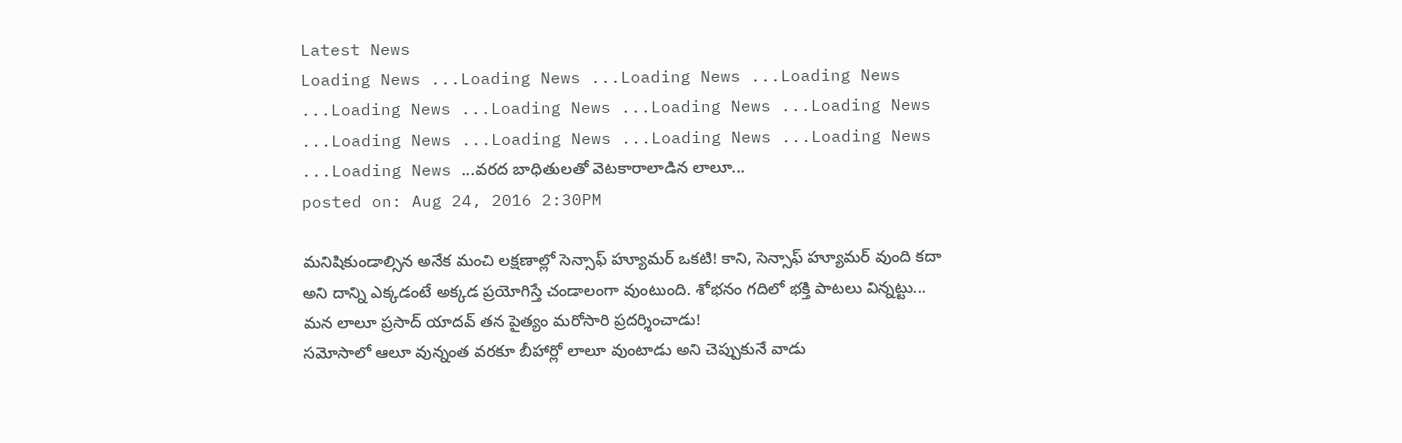Latest News
Loading News ...Loading News ...Loading News ...Loading News ...Loading News ...Loading News ...Loading News ...Loading News ...Loading News ...Loading News ...Loading News ...Loading News ...Loading News ...వరద బాధితులతో వెటకారాలాడిన లాలూ...
posted on: Aug 24, 2016 2:30PM

మనిషికుండాల్సిన అనేక మంచి లక్షణాల్లో సెన్సాఫ్ హ్యూమర్ ఒకటి! కాని, సెన్సాఫ్ హ్యూమర్ వుంది కదా అని దాన్ని ఎక్కడంటే అక్కడ ప్రయోగిస్తే చండాలంగా వుంటుంది. శోభనం గదిలో భక్తి పాటలు విన్నట్టు... మన లాలూ ప్రసాద్ యాదవ్ తన పైత్యం మరోసారి ప్రదర్శించాడు!
సమోసాలో ఆలూ వున్నంత వరకూ బీహార్లో లాలూ వుంటాడు అని చెప్పుకునే వాడు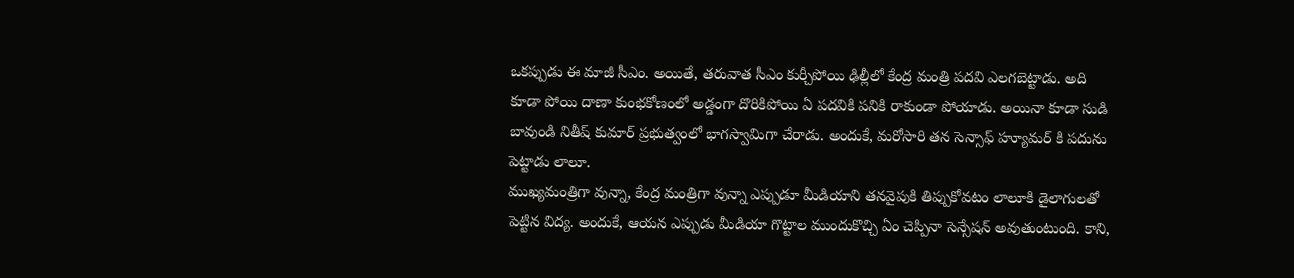ఒకప్పుడు ఈ మాజీ సీఎం. అయితే, తరువాత సీఎం కుర్చీపోయి ఢిల్లీలో కేంద్ర మంత్రి పదవి ఎలగబెట్టాడు. అది కూడా పోయి దాణా కుంభకోణంలో అడ్డంగా దొరికిపోయి ఏ పదవికి పనికి రాకుండా పోయాడు. అయినా కూడా సుడి బావుండి నితీష్ కుమార్ ప్రభుత్వంలో భాగస్వామిగా చేరాడు. అందుకే, మరోసారి తన సెన్సాఫ్ హ్యూమర్ కి పదును పెట్టాడు లాలూ.
ముఖ్యమంత్రిగా వున్నా, కేంద్ర మంత్రిగా వున్నా ఎప్పుడూ మీడియాని తనవైపుకి తిప్పుకోవటం లాలూకి డైలాగులతో పెట్టిన విద్య. అందుకే, ఆయన ఎప్పుడు మీడియా గొట్టాల ముందుకొచ్చి ఏం చెప్పినా సెన్సేషన్ అవుతుంటుంది. కాని,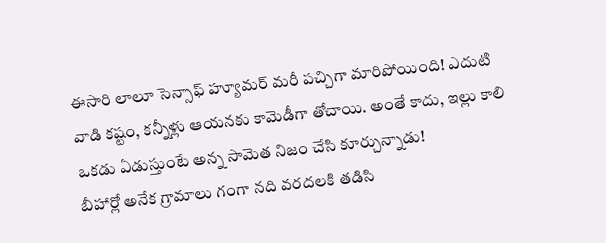ఈసారి లాలూ సెన్సాఫ్ హ్యూమర్ మరీ పచ్చిగా మారిపోయింది! ఎదుటి వాడి కష్టం, కన్నీళ్లు ఆయనకు కామెడీగా తోచాయి. అంతే కాదు, ఇల్లు కాలి ఒకడు ఏడుస్తుంటే అన్న సామెత నిజం చేసి కూర్చున్నాడు!
బీహార్లో అనేక గ్రామాలు గంగా నది వరదలకి తడిసి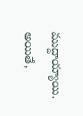ముద్దాయ్యాయి. అయితే,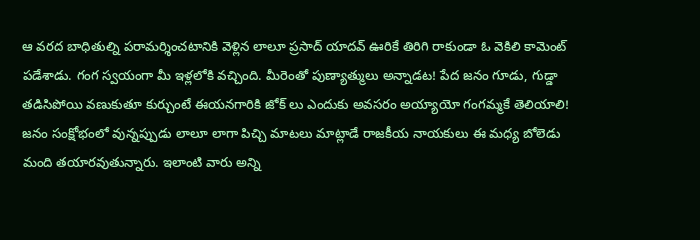ఆ వరద బాధితుల్ని పరామర్శించటానికి వెళ్లిన లాలూ ప్రసాద్ యాదవ్ ఊరికే తిరిగి రాకుండా ఓ వెకిలి కామెంట్ పడేశాడు. గంగ స్వయంగా మీ ఇళ్లలోకి వచ్చింది. మీరెంతో పుణ్యాత్ములు అన్నాడట! పేద జనం గూడు, గుడ్డా తడిసిపోయి వణుకుతూ కుర్చుంటే ఈయనగారికి జోక్ లు ఎందుకు అవసరం అయ్యాయో గంగమ్మకే తెలియాలి!
జనం సంక్షోభంలో వున్నప్పుడు లాలూ లాగా పిచ్చి మాటలు మాట్లాడే రాజకీయ నాయకులు ఈ మధ్య బోలెడు మంది తయారవుతున్నారు. ఇలాంటి వారు అన్ని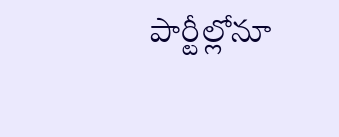పార్టీల్లోనూ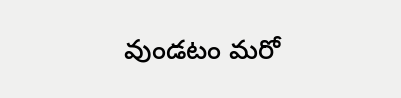వుండటం మరో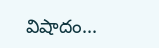విషాదం...